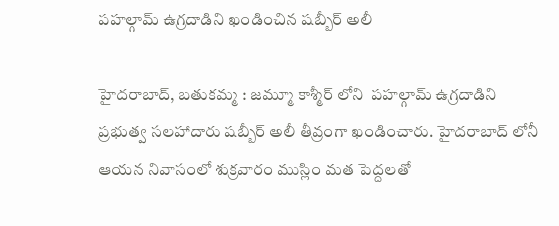పహల్గామ్‌ ఉగ్రదాడిని ఖండించిన షబ్బీర్ అలీ

హైదరాబాద్, బతుకమ్మ : జమ్మూ కాశ్మీర్‌ లోని  పహల్గామ్‌ ఉగ్రదాడిని ప్రభుత్వ సలహాదారు షబ్బీర్ అలీ తీవ్రంగా ఖండించారు. హైదరాబాద్ లోనీ ఆయన నివాసంలో శుక్రవారం ముస్లిం మత పెద్దలతో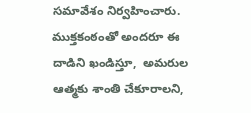సమావేశం నిర్వహించారు. ముక్తకంఠంతో అందరూ ఈ దాడిని ఖండిస్తూ,  అమరుల ఆత్మకు శాంతి చేకూరాలని,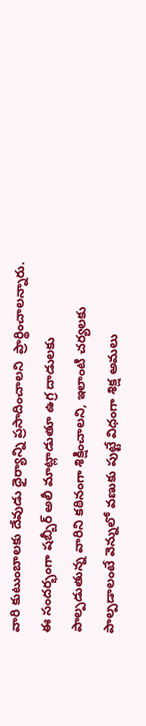వారి కుటుంబాలకు దేవుడు ధైర్యాన్ని ప్రసాదించాలని  ప్రార్థించాలన్నారు.  ఈ సందర్భంగా షబ్బీర్ అలీ మాట్లాడుతూ ఉగ్ర దాడులకు  పాల్పడుతున్న వారిని కఠినంగా శిక్షించాలని, ఇలాంటి చర్యలకు పాల్పడాలంటే వెన్నులో వణుకు పుట్టే విధంగా శిక్ష అమలు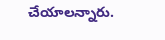చేయాలన్నారు.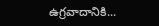ఉగ్రవాదానికి...